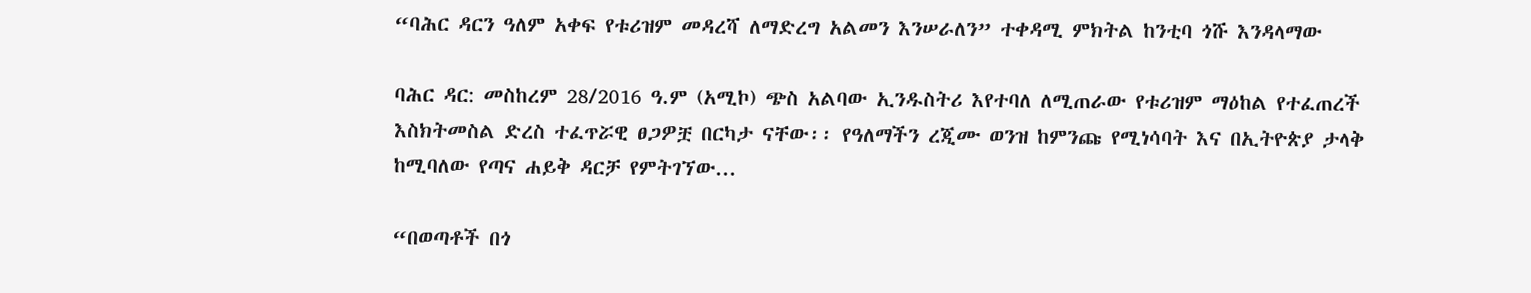“ባሕር ዳርን ዓለም አቀፍ የቱሪዝም መዳረሻ ለማድረግ አልመን እንሠራለን” ተቀዳሚ ምክትል ከንቲባ ጎሹ እንዳላማው

ባሕር ዳር: መስከረም 28/2016 ዓ.ም (አሚኮ) ጭስ አልባው ኢንዱስትሪ እየተባለ ለሚጠራው የቱሪዝም ማዕከል የተፈጠረች እስክትመስል ድረስ ተፈጥሯዊ ፀጋዎቿ በርካታ ናቸው፡፡ የዓለማችን ረጂሙ ወንዝ ከምንጩ የሚነሳባት እና በኢትዮጵያ ታላቅ ከሚባለው የጣና ሐይቅ ዳርቻ የምትገኘው...

“በወጣቶች በጎ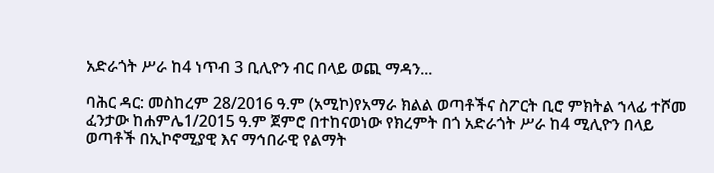አድራጎት ሥራ ከ4 ነጥብ 3 ቢሊዮን ብር በላይ ወጪ ማዳን...

ባሕር ዳር: መስከረም 28/2016 ዓ.ም (አሚኮ)የአማራ ክልል ወጣቶችና ስፖርት ቢሮ ምክትል ኀላፊ ተሾመ ፈንታው ከሐምሌ1/2015 ዓ.ም ጀምሮ በተከናወነው የክረምት በጎ አድራጎት ሥራ ከ4 ሚሊዮን በላይ ወጣቶች በኢኮኖሚያዊ እና ማኅበራዊ የልማት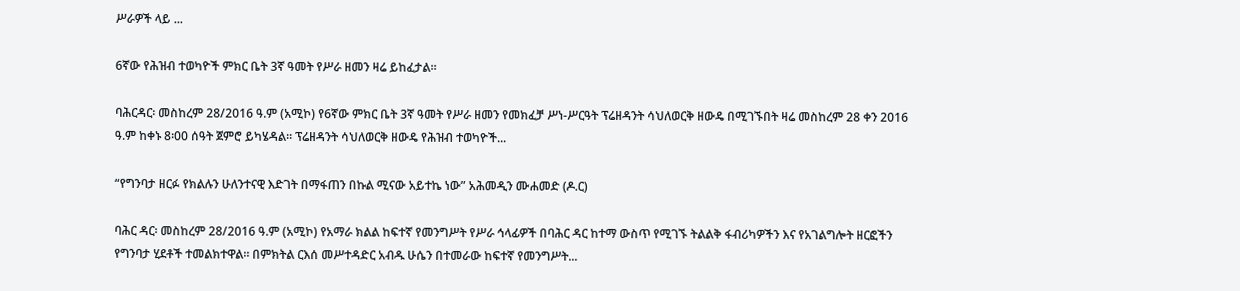ሥራዎች ላይ ...

6ኛው የሕዝብ ተወካዮች ምክር ቤት 3ኛ ዓመት የሥራ ዘመን ዛሬ ይከፈታል።

ባሕርዳር፡ መስከረም 28/2016 ዓ.ም (አሚኮ) የ6ኛው ምክር ቤት 3ኛ ዓመት የሥራ ዘመን የመክፈቻ ሥነ-ሥርዓት ፕሬዘዳንት ሳህለወርቅ ዘውዴ በሚገኙበት ዛሬ መስከረም 28 ቀን 2016 ዓ.ም ከቀኑ 8፡00 ሰዓት ጀምሮ ይካሄዳል። ፕሬዘዳንት ሳህለወርቅ ዘውዴ የሕዝብ ተወካዮች...

“የግንባታ ዘርፉ የክልሉን ሁለንተናዊ እድገት በማፋጠን በኩል ሚናው አይተኬ ነው” አሕመዲን ሙሐመድ (ዶ.ር)

ባሕር ዳር፡ መስከረም 28/2016 ዓ.ም (አሚኮ) የአማራ ክልል ከፍተኛ የመንግሥት የሥራ ኅላፊዎች በባሕር ዳር ከተማ ውስጥ የሚገኙ ትልልቅ ፋብሪካዎችን እና የአገልግሎት ዘርፎችን የግንባታ ሂደቶች ተመልክተዋል። በምክትል ርእሰ መሥተዳድር አብዱ ሁሴን በተመራው ከፍተኛ የመንግሥት...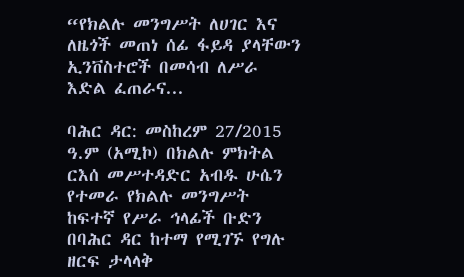“የክልሉ መንግሥት ለሀገር እና ለዜጎች መጠነ ሰፊ ፋይዳ ያላቸውን ኢንቨስተሮች በመሳብ ለሥራ እድል ፈጠራና...

ባሕር ዳር: መስከረም 27/2015 ዓ.ም (አሚኮ) በክልሉ ምክትል ርእሰ መሥተዳድር አብዱ ሁሴን የተመራ የክልሉ መንግሥት ከፍተኛ የሥራ ኅላፊች ቡድን በባሕር ዳር ከተማ የሚገኙ የግሉ ዘርፍ ታላላቅ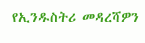የኢንዱስትሪ መዳረሻዎን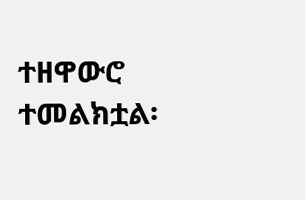ተዘዋውሮ ተመልክቷል፡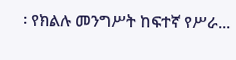፡ የክልሉ መንግሥት ከፍተኛ የሥራ...